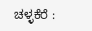ಚಳ್ಳಕೆರೆ :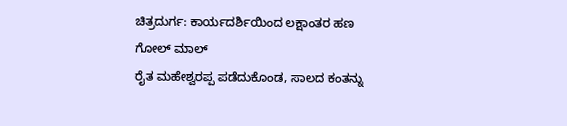ಚಿತ್ರದುರ್ಗ: ಕಾರ್ಯದರ್ಶಿಯಿಂದ ಲಕ್ಷಾಂತರ ಹಣ
ಗೋಲ್ ಮಾಲ್
ರೈತ ಮಹೇಶ್ವರಪ್ಪ ಪಡೆದುಕೊಂಡ, ಸಾಲದ ಕಂತನ್ನು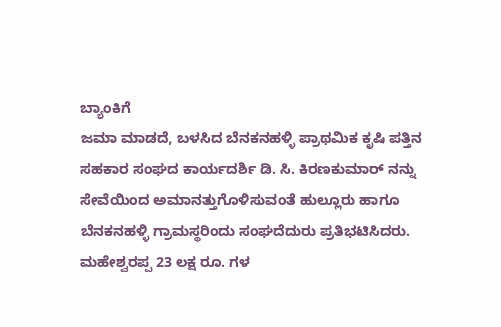ಬ್ಯಾಂಕಿಗೆ
ಜಮಾ ಮಾಡದೆ, ಬಳಸಿದ ಬೆನಕನಹಳ್ಳಿ ಪ್ರಾಥಮಿಕ ಕೃಷಿ ಪತ್ತಿನ
ಸಹಕಾರ ಸಂಘದ ಕಾರ್ಯದರ್ಶಿ ಡಿ. ಸಿ. ಕಿರಣಕುಮಾರ್ ನನ್ನು
ಸೇವೆಯಿಂದ ಅಮಾನತ್ತುಗೊಳಿಸುವಂತೆ ಹುಲ್ಲೂರು ಹಾಗೂ
ಬೆನಕನಹಳ್ಳಿ ಗ್ರಾಮಸ್ಥರಿಂದು ಸಂಘದೆದುರು ಪ್ರತಿಭಟಿಸಿದರು.
ಮಹೇಶ್ವರಪ್ಪ 23 ಲಕ್ಷ ರೂ. ಗಳ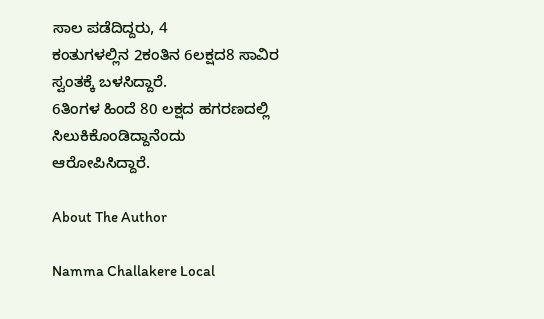ಸಾಲ ಪಡೆದಿದ್ದರು, 4
ಕಂತುಗಳಲ್ಲಿನ 2ಕಂತಿನ 6ಲಕ್ಷದ8 ಸಾವಿರ ಸ್ವಂತಕ್ಕೆ ಬಳಸಿದ್ದಾರೆ.
6ತಿಂಗಳ ಹಿಂದೆ 80 ಲಕ್ಷದ ಹಗರಣದಲ್ಲಿ ಸಿಲುಕಿಕೊಂಡಿದ್ದಾನೆಂದು
ಆರೋಪಿಸಿದ್ದಾರೆ.

About The Author

Namma Challakere Local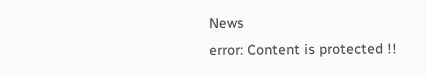News
error: Content is protected !!